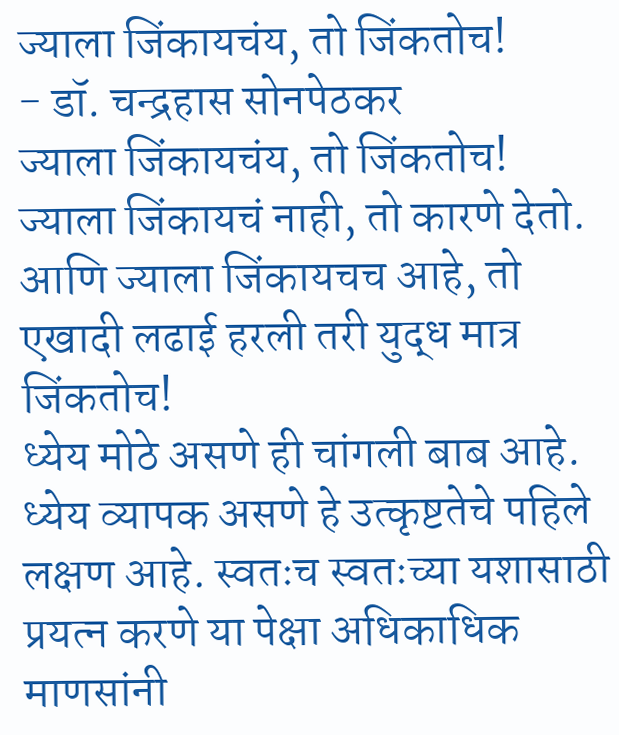ज्याला जिंकायचंय, तो जिंकतोच!
- डॉ. चन्द्रहास सोनपेठकर
ज्याला जिंकायचंय, तो जिंकतोच! ज्याला जिंकायचं नाही, तो कारणे देतो. आणि ज्याला जिंकायचच आहे, तो एखादी लढाई हरली तरी युद्ध मात्र जिंकतोच!
ध्येय मोठे असणे ही चांगली बाब आहे. ध्येय व्यापक असणे हे उत्कृष्टतेचे पहिले लक्षण आहे. स्वतःच स्वतःच्या यशासाठी प्रयत्न करणे या पेक्षा अधिकाधिक माणसांनी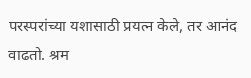परस्परांच्या यशासाठी प्रयत्न केले, तर आनंद वाढतो. श्रम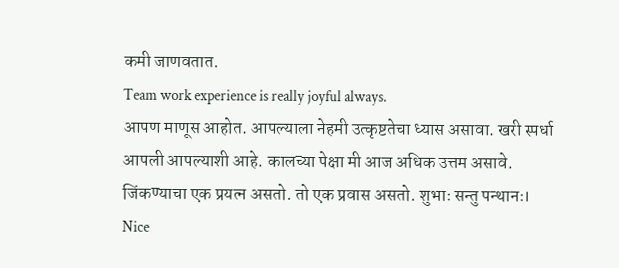कमी जाणवतात.
Team work experience is really joyful always.
आपण माणूस आहोत. आपल्याला नेहमी उत्कृष्टतेचा ध्यास असावा. खरी स्पर्धा आपली आपल्याशी आहे. कालच्या पेक्षा मी आज अधिक उत्तम असावे.
जिंकण्याचा एक प्रयत्न असतो. तो एक प्रवास असतो. शुभाः सन्तु पन्थानः।
Nice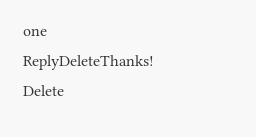one
ReplyDeleteThanks!
Delete